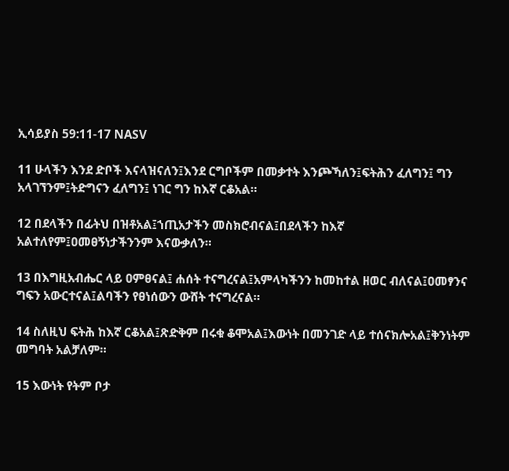ኢሳይያስ 59:11-17 NASV

11 ሁላችን እንደ ድቦች እናላዝናለን፤እንደ ርግቦችም በመቃተት እንጮኻለን፤ፍትሕን ፈለግን፤ ግን አላገኘንም፤ትድግናን ፈለግን፤ ነገር ግን ከእኛ ርቆአል።

12 በደላችን በፊትህ በዝቶአል፤ኀጢአታችን መስክሮብናል፤በደላችን ከእኛ አልተለየም፤ዐመፀኝነታችንንም እናውቃለን።

13 በእግዚአብሔር ላይ ዐምፀናል፤ ሐሰት ተናግረናል፤አምላካችንን ከመከተል ዘወር ብለናል፤ዐመፃንና ግፍን አውርተናል፤ልባችን የፀነሰውን ውሸት ተናግረናል።

14 ስለዚህ ፍትሕ ከእኛ ርቆአል፤ጽድቅም በሩቁ ቆሞአል፤እውነት በመንገድ ላይ ተሰናክሎአል፤ቅንነትም መግባት አልቻለም።

15 እውነት የትም ቦታ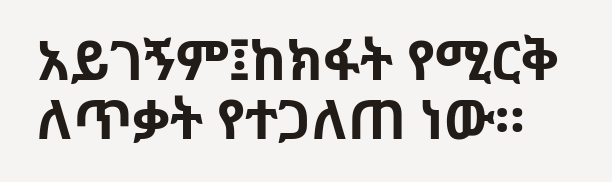አይገኝም፤ከክፋት የሚርቅ ለጥቃት የተጋለጠ ነው።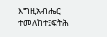እግዚአብሔር ተመለከተ፤ፍትሕ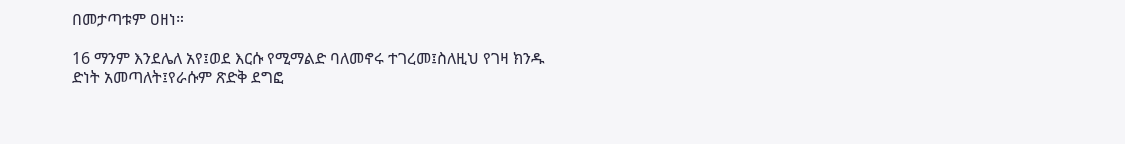በመታጣቱም ዐዘነ።

16 ማንም እንደሌለ አየ፤ወደ እርሱ የሚማልድ ባለመኖሩ ተገረመ፤ስለዚህ የገዛ ክንዱ ድነት አመጣለት፤የራሱም ጽድቅ ደግፎ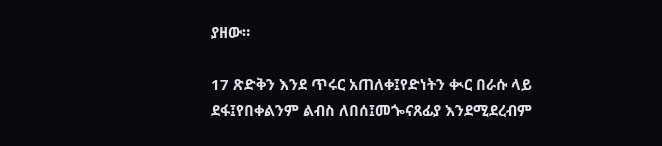ያዘው።

17 ጽድቅን እንደ ጥሩር አጠለቀ፤የድነትን ቊር በራሱ ላይ ደፋ፤የበቀልንም ልብስ ለበሰ፤መጐናጸፊያ እንደሚደረብም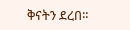ቅናትን ደረበ።